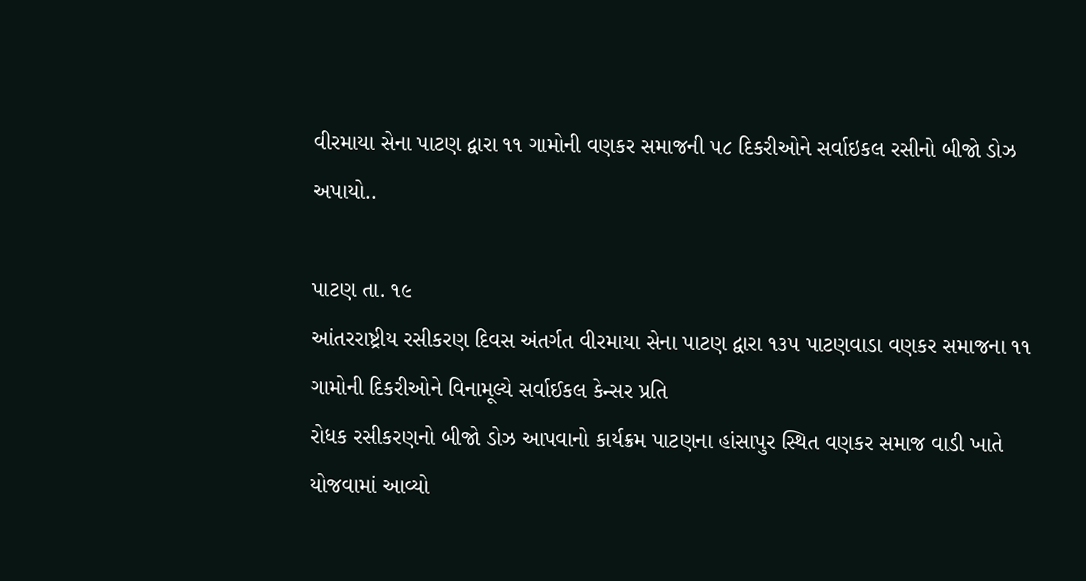વીરમાયા સેના પાટણ દ્વારા ૧૧ ગામોની વણકર સમાજની ૫૮ દિકરીઓને સર્વાઇકલ રસીનો બીજો ડોઝ અપાયો..

પાટણ તા. ૧૯
આંતરરાષ્ટ્રીય રસીકરણ દિવસ અંતર્ગત વીરમાયા સેના પાટણ દ્વારા ૧૩૫ પાટણવાડા વણકર સમાજના ૧૧ ગામોની દિકરીઓને વિનામૂલ્યે સર્વાઈકલ કેન્સર પ્રતિ
રોધક રસીકરણનો બીજો ડોઝ આપવાનો કાર્યક્રમ પાટણના હાંસાપુર સ્થિત વણકર સમાજ વાડી ખાતે યોજવામાં આવ્યો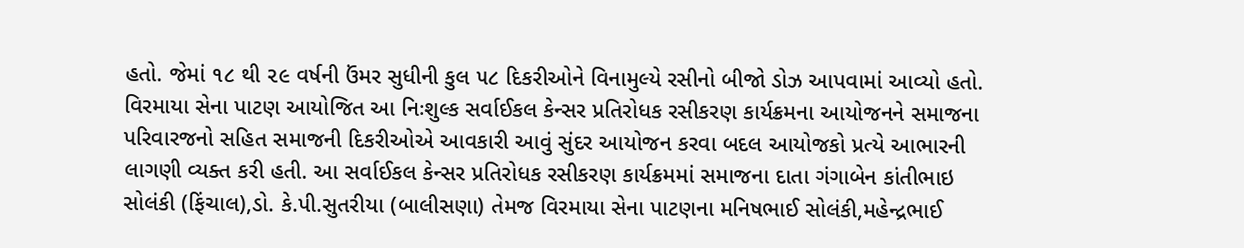હતો. જેમાં ૧૮ થી ૨૯ વર્ષની ઉંમર સુધીની કુલ ૫૮ દિકરીઓને વિનામુલ્યે રસીનો બીજો ડોઝ આપવામાં આવ્યો હતો.
વિરમાયા સેના પાટણ આયોજિત આ નિઃશુલ્ક સર્વાઈકલ કેન્સર પ્રતિરોધક રસીકરણ કાર્યક્રમના આયોજનને સમાજના પરિવારજનો સહિત સમાજની દિકરીઓએ આવકારી આવું સુંદર આયોજન કરવા બદલ આયોજકો પ્રત્યે આભારની લાગણી વ્યક્ત કરી હતી. આ સર્વાઈકલ કેન્સર પ્રતિરોધક રસીકરણ કાર્યક્રમમાં સમાજના દાતા ગંગાબેન કાંતીભાઇ સોલંકી (ફિંચાલ),ડો. કે.પી.સુતરીયા (બાલીસણા) તેમજ વિરમાયા સેના પાટણના મનિષભાઈ સોલંકી,મહેન્દ્રભાઈ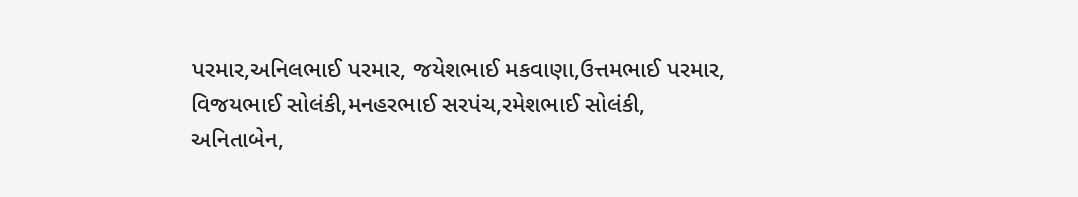પરમાર,અનિલભાઈ પરમાર, જયેશભાઈ મકવાણા,ઉત્તમભાઈ પરમાર, વિજયભાઈ સોલંકી,મનહરભાઈ સરપંચ,રમેશભાઈ સોલંકી, અનિતાબેન,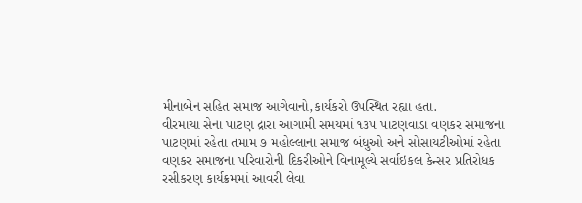મીનાબેન સહિત સમાજ આગેવાનો,કાર્યકરો ઉપસ્થિત રહ્યા હતા.
વીરમાયા સેના પાટણ દ્રારા આગામી સમયમાં ૧૩૫ પાટણવાડા વણકર સમાજના પાટણમાં રહેતા તમામ ૭ મહોલ્લાના સમાજ બંધુઓ અને સોસાયટીઓમાં રહેતા વણકર સમાજના પરિવારોની દિકરીઓને વિનામૂલ્યે સર્વાઇકલ કેન્સર પ્રતિરોધક રસીકરણ કાર્યક્રમમાં આવરી લેવા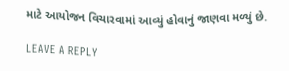માટે આયોજન વિચારવામાં આવ્યું હોવાનું જાણવા મળ્યું છે.

LEAVE A REPLY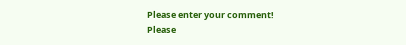Please enter your comment!
Please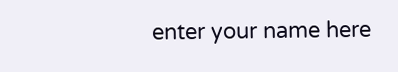enter your name here